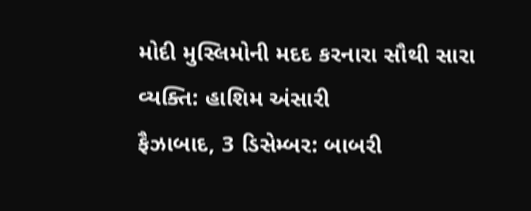મોદી મુસ્લિમોની મદદ કરનારા સૌથી સારા વ્યક્તિ: હાશિમ અંસારી
ફૈઝાબાદ, 3 ડિસેમ્બર: બાબરી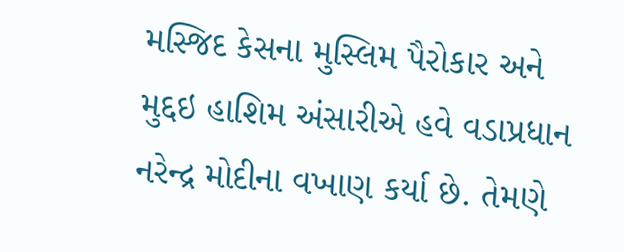મસ્જિદ કેસના મુસ્લિમ પૈરોકાર અને મુદ્દઇ હાશિમ અંસારીએ હવે વડાપ્રધાન નરેન્દ્ર મોદીના વખાણ કર્યા છે. તેમણે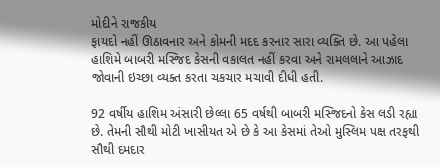મોદીને રાજકીય
ફાયદો નહીં ઊઠાવનાર અને કોમની મદદ કરનાર સારા વ્યક્તિ છે. આ પહેલા હાશિમે બાબરી મસ્જિદ કેસની વકાલત નહીં કરવા અને રામલલાને આઝાદ જોવાની ઇચ્છા વ્યક્ત કરતા ચકચાર મચાવી દીધી હતી.

92 વર્ષીય હાશિમ અંસારી છેલ્લા 65 વર્ષથી બાબરી મસ્જિદનો કેસ લડી રહ્યા છે. તેમની સૌથી મોટી ખાસીયત એ છે કે આ કેસમાં તેઓ મુસ્લિમ પક્ષ તરફથી સૌથી દમદાર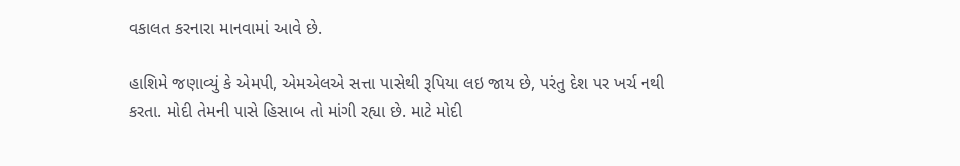વકાલત કરનારા માનવામાં આવે છે.

હાશિમે જણાવ્યું કે એમપી, એમએલએ સત્તા પાસેથી રૂપિયા લઇ જાય છે, પરંતુ દેશ પર ખર્ચ નથી કરતા. મોદી તેમની પાસે હિસાબ તો માંગી રહ્યા છે. માટે મોદી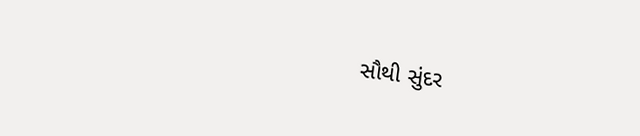સૌથી સુંદર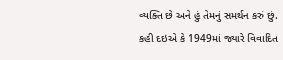વ્યક્તિ છે અને હું તેમનું સમર્થન કરું છું.
કહી દઇએ કે 1949માં જ્યારે વિવાદિત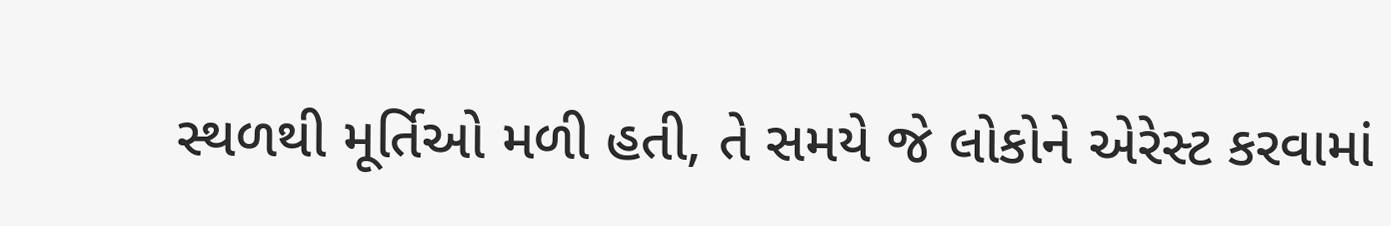સ્થળથી મૂર્તિઓ મળી હતી, તે સમયે જે લોકોને એરેસ્ટ કરવામાં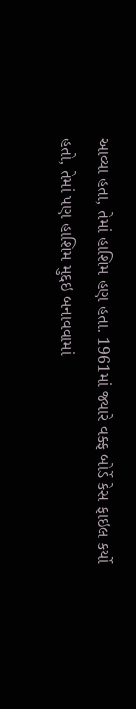આવ્યા હતા, તેમાં હાશિમ હણ હતા. 1961માં જ્યારે વક્ફ બોર્ડે કેસ ફાઇલ કર્યો હતો, તેમાં પણ હાશિમ મુદ્દઇ બનાવવામાં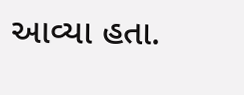આવ્યા હતા.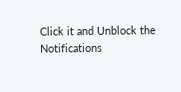Click it and Unblock the Notifications